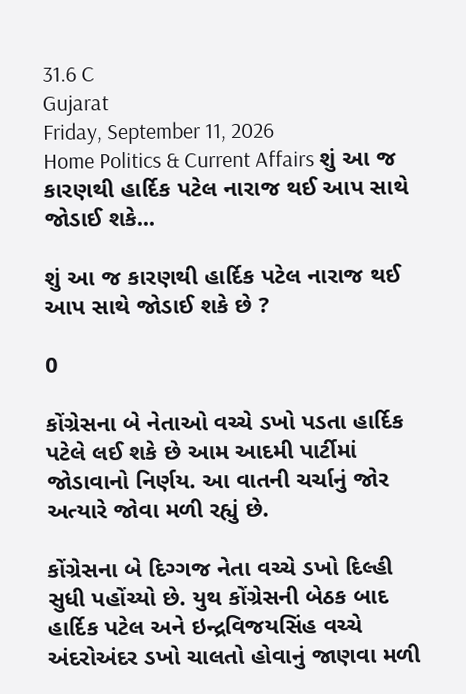31.6 C
Gujarat
Friday, September 11, 2026
Home Politics & Current Affairs શું આ જ કારણથી હાર્દિક પટેલ નારાજ થઈ આપ સાથે જોડાઈ શકે...

શું આ જ કારણથી હાર્દિક પટેલ નારાજ થઈ આપ સાથે જોડાઈ શકે છે ?

0

કોંગ્રેસના બે નેતાઓ વચ્ચે ડખો પડતા હાર્દિક પટેલે લઈ શકે છે આમ આદમી પાર્ટીમાં જોડાવાનો નિર્ણય. આ વાતની ચર્ચાનું જોર અત્યારે જોવા મળી રહ્યું છે.

કોંગ્રેસના બે દિગ્ગજ નેતા વચ્ચે ડખો દિલ્હી સુધી પહોંચ્યો છે. યુથ કોંગ્રેસની બેઠક બાદ હાર્દિક પટેલ અને ઇન્દ્રવિજયસિંહ વચ્ચે અંદરોઅંદર ડખો ચાલતો હોવાનું જાણવા મળી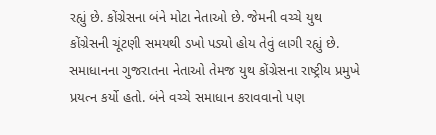રહ્યું છે. કોંગ્રેસના બંને મોટા નેતાઓ છે. જેમની વચ્ચે યુથ કોંગ્રેસની ચૂંટણી સમયથી ડખો પડ્યો હોય તેવું લાગી રહ્યું છે. સમાધાનના ગુજરાતના નેતાઓ તેમજ યુથ કોંગ્રેસના રાષ્ટ્રીય પ્રમુખે પ્રયત્ન કર્યો હતો. બંને વચ્ચે સમાધાન કરાવવાનો પણ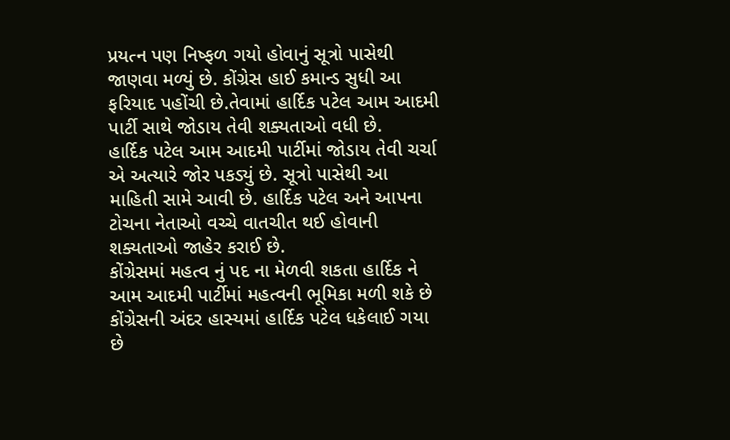પ્રયત્ન પણ નિષ્ફળ ગયો હોવાનું સૂત્રો પાસેથી જાણવા મળ્યું છે. કોંગ્રેસ હાઈ કમાન્ડ સુધી આ ફરિયાદ પહોંચી છે.તેવામાં હાર્દિક પટેલ આમ આદમી પાર્ટી સાથે જોડાય તેવી શક્યતાઓ વધી છે.
હાર્દિક પટેલ આમ આદમી પાર્ટીમાં જોડાય તેવી ચર્ચા એ અત્યારે જોર પકડ્યું છે. સૂત્રો પાસેથી આ માહિતી સામે આવી છે. હાર્દિક પટેલ અને આપના ટોચના નેતાઓ વચ્ચે વાતચીત થઈ હોવાની શક્યતાઓ જાહેર કરાઈ છે.
કોંગ્રેસમાં મહત્વ નું પદ ના મેળવી શકતા હાર્દિક ને આમ આદમી પાર્ટીમાં મહત્વની ભૂમિકા મળી શકે છે કોંગ્રેસની અંદર હાસ્યમાં હાર્દિક પટેલ ધકેલાઈ ગયા છે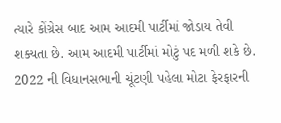ત્યારે કોંગ્રેસ બાદ આમ આદમી પાર્ટીમાં જોડાય તેવી શક્યતા છે. આમ આદમી પાર્ટીમાં મોટું પદ મળી શકે છે. 2022 ની વિધાનસભાની ચૂંટણી પહેલા મોટા ફેરફારની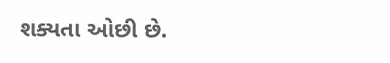શક્યતા ઓછી છે.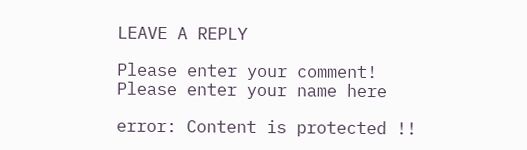LEAVE A REPLY

Please enter your comment!
Please enter your name here

error: Content is protected !!